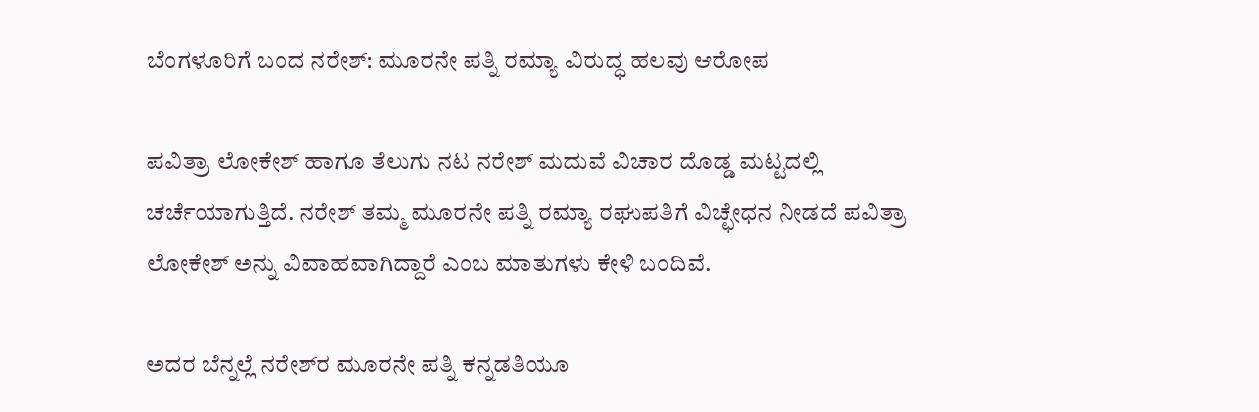ಬೆಂಗಳೂರಿಗೆ ಬಂದ ನರೇಶ್: ಮೂರನೇ ಪತ್ನಿ ರಮ್ಯಾ ವಿರುದ್ಧ ಹಲವು ಆರೋಪ

ಪವಿತ್ರಾ ಲೋಕೇಶ್ ಹಾಗೂ ತೆಲುಗು ನಟ ನರೇಶ್ ಮದುವೆ ವಿಚಾರ ದೊಡ್ಡ ಮಟ್ಟದಲ್ಲಿ ಚರ್ಚೆಯಾಗುತ್ತಿದೆ. ನರೇಶ್ ತಮ್ಮ ಮೂರನೇ ಪತ್ನಿ ರಮ್ಯಾ ರಘುಪತಿಗೆ ವಿಚ್ಛೇಧನ ನೀಡದೆ ಪವಿತ್ರಾ ಲೋಕೇಶ್ ಅನ್ನು ವಿವಾಹವಾಗಿದ್ದಾರೆ ಎಂಬ ಮಾತುಗಳು ಕೇಳಿ ಬಂದಿವೆ.

ಅದರ ಬೆನ್ನಲ್ಲೆ ನರೇಶ್‌ರ ಮೂರನೇ ಪತ್ನಿ ಕನ್ನಡತಿಯೂ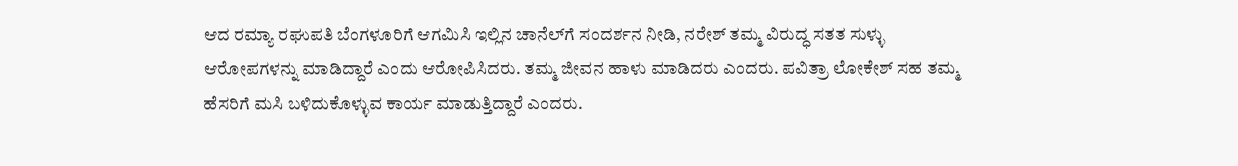ಆದ ರಮ್ಯಾ ರಘುಪತಿ ಬೆಂಗಳೂರಿಗೆ ಆಗಮಿಸಿ ಇಲ್ಲಿನ ಚಾನೆಲ್‌ಗೆ ಸಂದರ್ಶನ ನೀಡಿ, ನರೇಶ್ ತಮ್ಮ ವಿರುದ್ಧ ಸತತ ಸುಳ್ಳು ಆರೋಪಗಳನ್ನು ಮಾಡಿದ್ದಾರೆ ಎಂದು ಆರೋಪಿಸಿದರು. ತಮ್ಮ ಜೀವನ ಹಾಳು ಮಾಡಿದರು ಎಂದರು. ಪವಿತ್ರಾ ಲೋಕೇಶ್ ಸಹ ತಮ್ಮ ಹೆಸರಿಗೆ ಮಸಿ ಬಳಿದುಕೊಳ್ಳುವ ಕಾರ್ಯ ಮಾಡುತ್ತಿದ್ದಾರೆ ಎಂದರು.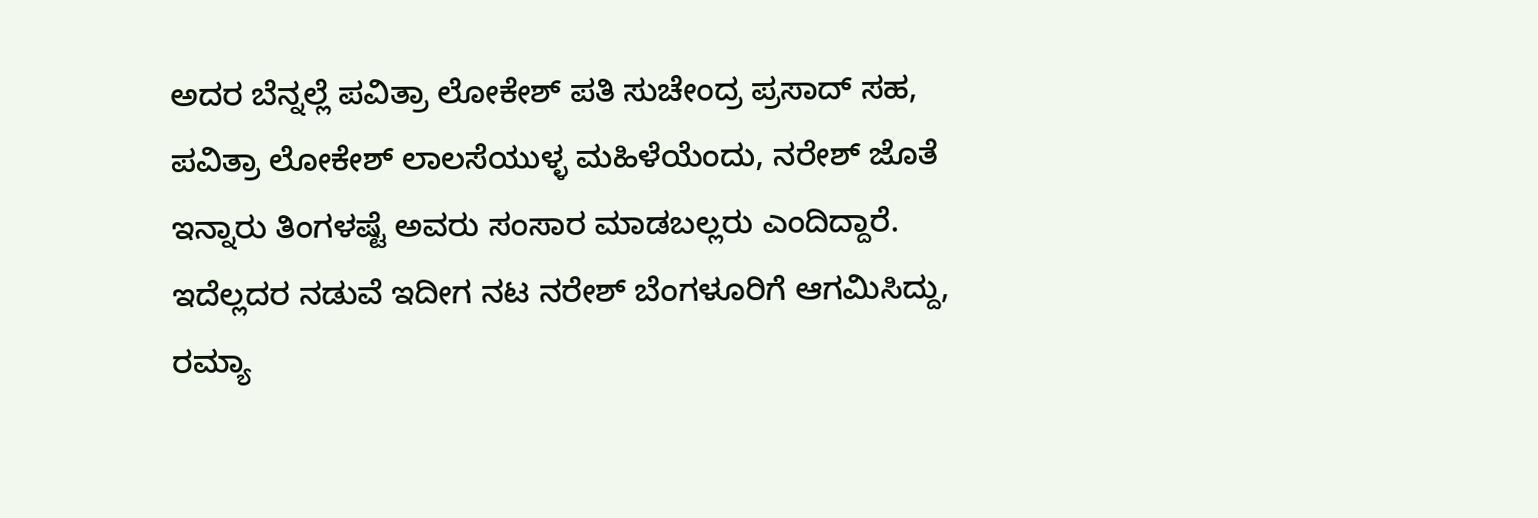ಅದರ ಬೆನ್ನಲ್ಲೆ ಪವಿತ್ರಾ ಲೋಕೇಶ್ ಪತಿ ಸುಚೇಂದ್ರ ಪ್ರಸಾದ್ ಸಹ, ಪವಿತ್ರಾ ಲೋಕೇಶ್‌ ಲಾಲಸೆಯುಳ್ಳ ಮಹಿಳೆಯೆಂದು, ನರೇಶ್ ಜೊತೆ ಇನ್ನಾರು ತಿಂಗಳಷ್ಟೆ ಅವರು ಸಂಸಾರ ಮಾಡಬಲ್ಲರು ಎಂದಿದ್ದಾರೆ. ಇದೆಲ್ಲದರ ನಡುವೆ ಇದೀಗ ನಟ ನರೇಶ್ ಬೆಂಗಳೂರಿಗೆ ಆಗಮಿಸಿದ್ದು, ರಮ್ಯಾ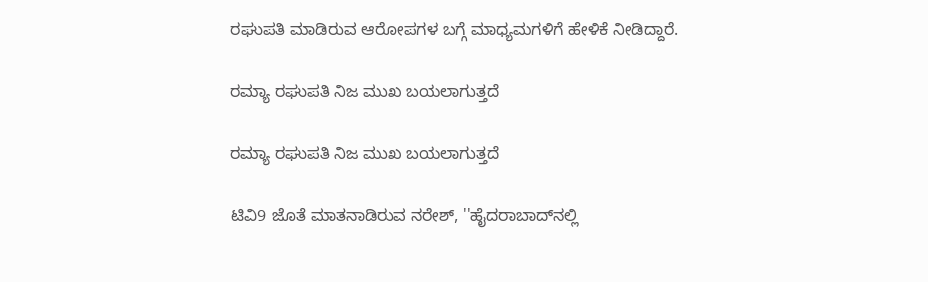ರಘುಪತಿ ಮಾಡಿರುವ ಆರೋಪಗಳ ಬಗ್ಗೆ ಮಾಧ್ಯಮಗಳಿಗೆ ಹೇಳಿಕೆ ನೀಡಿದ್ದಾರೆ.

ರಮ್ಯಾ ರಘುಪತಿ ನಿಜ ಮುಖ ಬಯಲಾಗುತ್ತದೆ

ರಮ್ಯಾ ರಘುಪತಿ ನಿಜ ಮುಖ ಬಯಲಾಗುತ್ತದೆ

ಟಿವಿ9 ಜೊತೆ ಮಾತನಾಡಿರುವ ನರೇಶ್, ''ಹೈದರಾಬಾದ್‌ನಲ್ಲಿ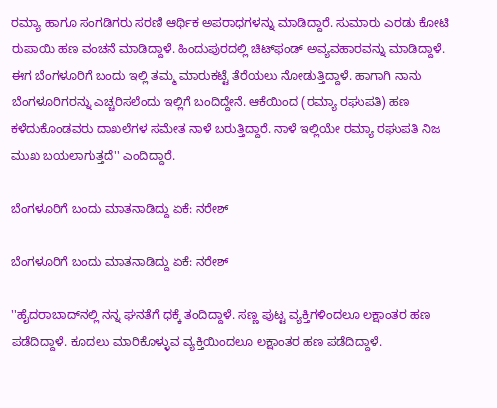ರಮ್ಯಾ ಹಾಗೂ ಸಂಗಡಿಗರು ಸರಣಿ ಆರ್ಥಿಕ ಅಪರಾಧಗಳನ್ನು ಮಾಡಿದ್ದಾರೆ. ಸುಮಾರು ಎರಡು ಕೋಟಿ ರುಪಾಯಿ ಹಣ ವಂಚನೆ ಮಾಡಿದ್ದಾಳೆ. ಹಿಂದುಪುರದಲ್ಲಿ ಚಿಟ್‌ಫಂಡ್ ಅವ್ಯವಹಾರವನ್ನು ಮಾಡಿದ್ದಾಳೆ. ಈಗ ಬೆಂಗಳೂರಿಗೆ ಬಂದು ಇಲ್ಲಿ ತಮ್ಮ ಮಾರುಕಟ್ಟೆ ತೆರೆಯಲು ನೋಡುತ್ತಿದ್ದಾಳೆ. ಹಾಗಾಗಿ ನಾನು ಬೆಂಗಳೂರಿಗರನ್ನು ಎಚ್ಚರಿಸಲೆಂದು ಇಲ್ಲಿಗೆ ಬಂದಿದ್ದೇನೆ. ಆಕೆಯಿಂದ (ರಮ್ಯಾ ರಘುಪತಿ) ಹಣ ಕಳೆದುಕೊಂಡವರು ದಾಖಲೆಗಳ ಸಮೇತ ನಾಳೆ ಬರುತ್ತಿದ್ದಾರೆ. ನಾಳೆ ಇಲ್ಲಿಯೇ ರಮ್ಯಾ ರಘುಪತಿ ನಿಜ ಮುಖ ಬಯಲಾಗುತ್ತದೆ'' ಎಂದಿದ್ದಾರೆ.

ಬೆಂಗಳೂರಿಗೆ ಬಂದು ಮಾತನಾಡಿದ್ದು ಏಕೆ: ನರೇಶ್

ಬೆಂಗಳೂರಿಗೆ ಬಂದು ಮಾತನಾಡಿದ್ದು ಏಕೆ: ನರೇಶ್

''ಹೈದರಾಬಾದ್‌ನಲ್ಲಿ ನನ್ನ ಘನತೆಗೆ ಧಕ್ಕೆ ತಂದಿದ್ದಾಳೆ. ಸಣ್ಣ ಪುಟ್ಟ ವ್ಯಕ್ತಿಗಳಿಂದಲೂ ಲಕ್ಷಾಂತರ ಹಣ ಪಡೆದಿದ್ದಾಳೆ. ಕೂದಲು ಮಾರಿಕೊಳ್ಳುವ ವ್ಯಕ್ತಿಯಿಂದಲೂ ಲಕ್ಷಾಂತರ ಹಣ ಪಡೆದಿದ್ದಾಳೆ.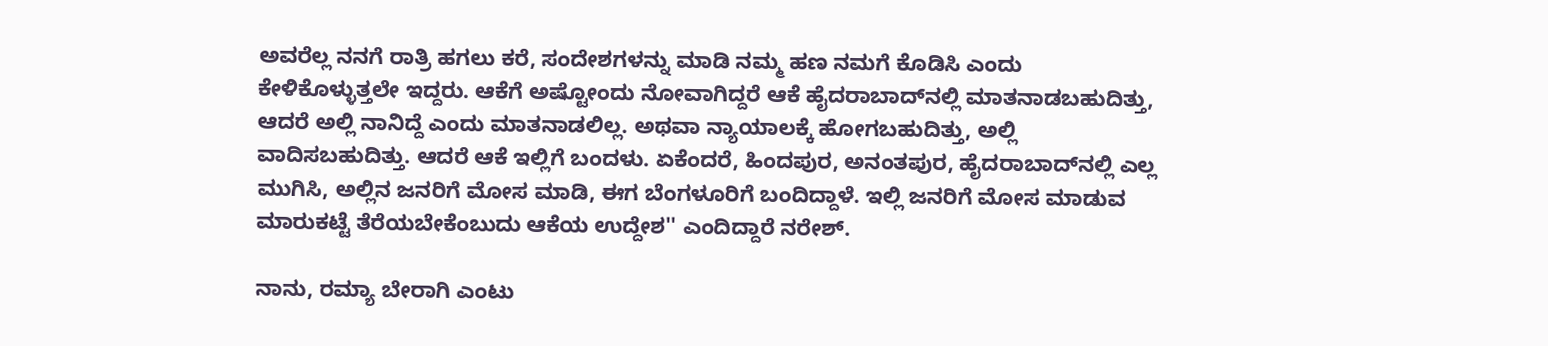ಅವರೆಲ್ಲ ನನಗೆ ರಾತ್ರಿ ಹಗಲು ಕರೆ, ಸಂದೇಶಗಳನ್ನು ಮಾಡಿ ನಮ್ಮ ಹಣ ನಮಗೆ ಕೊಡಿಸಿ ಎಂದು ಕೇಳಿಕೊಳ್ಳುತ್ತಲೇ ಇದ್ದರು. ಆಕೆಗೆ ಅಷ್ಟೋಂದು ನೋವಾಗಿದ್ದರೆ ಆಕೆ ಹೈದರಾಬಾದ್‌ನಲ್ಲಿ ಮಾತನಾಡಬಹುದಿತ್ತು, ಆದರೆ ಅಲ್ಲಿ ನಾನಿದ್ದೆ ಎಂದು ಮಾತನಾಡಲಿಲ್ಲ. ಅಥವಾ ನ್ಯಾಯಾಲಕ್ಕೆ ಹೋಗಬಹುದಿತ್ತು, ಅಲ್ಲಿ ವಾದಿಸಬಹುದಿತ್ತು. ಆದರೆ ಆಕೆ ಇಲ್ಲಿಗೆ ಬಂದಳು. ಏಕೆಂದರೆ, ಹಿಂದಪುರ, ಅನಂತಪುರ, ಹೈದರಾಬಾದ್‌ನಲ್ಲಿ ಎಲ್ಲ ಮುಗಿಸಿ, ಅಲ್ಲಿನ ಜನರಿಗೆ ಮೋಸ ಮಾಡಿ, ಈಗ ಬೆಂಗಳೂರಿಗೆ ಬಂದಿದ್ದಾಳೆ. ಇಲ್ಲಿ ಜನರಿಗೆ ಮೋಸ ಮಾಡುವ ಮಾರುಕಟ್ಟೆ ತೆರೆಯಬೇಕೆಂಬುದು ಆಕೆಯ ಉದ್ದೇಶ'' ಎಂದಿದ್ದಾರೆ ನರೇಶ್.

ನಾನು, ರಮ್ಯಾ ಬೇರಾಗಿ ಎಂಟು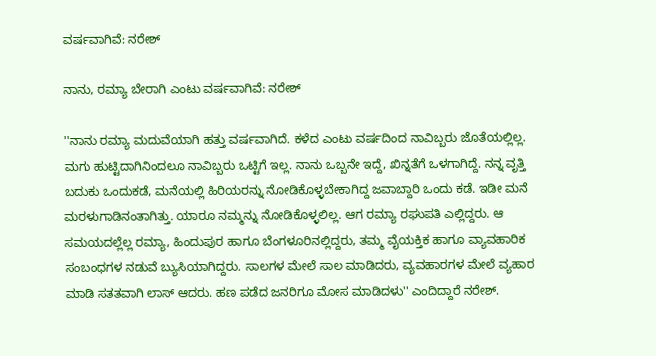ವರ್ಷವಾಗಿವೆ: ನರೇಶ್

ನಾನು, ರಮ್ಯಾ ಬೇರಾಗಿ ಎಂಟು ವರ್ಷವಾಗಿವೆ: ನರೇಶ್

''ನಾನು ರಮ್ಯಾ ಮದುವೆಯಾಗಿ ಹತ್ತು ವರ್ಷವಾಗಿದೆ. ಕಳೆದ ಎಂಟು ವರ್ಷದಿಂದ ನಾವಿಬ್ಬರು ಜೊತೆಯಲ್ಲಿಲ್ಲ. ಮಗು ಹುಟ್ಟಿದಾಗಿನಿಂದಲೂ ನಾವಿಬ್ಬರು ಒಟ್ಟಿಗೆ ಇಲ್ಲ. ನಾನು ಒಬ್ಬನೇ ಇದ್ದೆ, ಖಿನ್ನತೆಗೆ ಒಳಗಾಗಿದ್ದೆ. ನನ್ನ ವೃತ್ತಿ ಬದುಕು ಒಂದುಕಡೆ, ಮನೆಯಲ್ಲಿ ಹಿರಿಯರನ್ನು ನೋಡಿಕೊಳ್ಳಬೇಕಾಗಿದ್ದ ಜವಾಬ್ದಾರಿ ಒಂದು ಕಡೆ. ಇಡೀ ಮನೆ ಮರಳುಗಾಡಿನಂತಾಗಿತ್ತು. ಯಾರೂ ನಮ್ಮನ್ನು ನೋಡಿಕೊಳ್ಳಲಿಲ್ಲ. ಆಗ ರಮ್ಯಾ ರಘುಪತಿ ಎಲ್ಲಿದ್ದರು. ಆ ಸಮಯದಲ್ಲೆಲ್ಲ ರಮ್ಯಾ, ಹಿಂದುಪುರ ಹಾಗೂ ಬೆಂಗಳೂರಿನಲ್ಲಿದ್ದರು, ತಮ್ಮ ವೈಯಕ್ತಿಕ ಹಾಗೂ ವ್ಯಾವಹಾರಿಕ ಸಂಬಂಧಗಳ ನಡುವೆ ಬ್ಯುಸಿಯಾಗಿದ್ದರು. ಸಾಲಗಳ ಮೇಲೆ ಸಾಲ ಮಾಡಿದರು, ವ್ಯವಹಾರಗಳ ಮೇಲೆ ವ್ಯಹಾರ ಮಾಡಿ ಸತತವಾಗಿ ಲಾಸ್ ಆದರು. ಹಣ ಪಡೆದ ಜನರಿಗೂ ಮೋಸ ಮಾಡಿದಳು'' ಎಂದಿದ್ದಾರೆ ನರೇಶ್.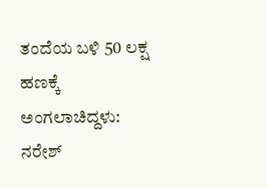ತಂದೆಯ ಬಳಿ 50 ಲಕ್ಷ ಹಣಕ್ಕೆ ಅಂಗಲಾಚಿದ್ದಳು: ನರೇಶ್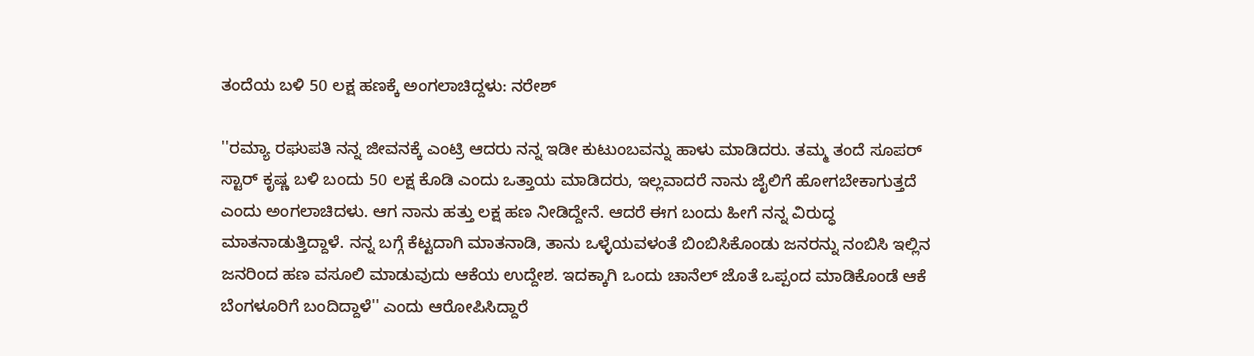ತಂದೆಯ ಬಳಿ 50 ಲಕ್ಷ ಹಣಕ್ಕೆ ಅಂಗಲಾಚಿದ್ದಳು: ನರೇಶ್

''ರಮ್ಯಾ ರಘುಪತಿ ನನ್ನ ಜೀವನಕ್ಕೆ ಎಂಟ್ರಿ ಆದರು ನನ್ನ ಇಡೀ ಕುಟುಂಬವನ್ನು ಹಾಳು ಮಾಡಿದರು. ತಮ್ಮ ತಂದೆ ಸೂಪರ್ ಸ್ಟಾರ್ ಕೃಷ್ಣ ಬಳಿ ಬಂದು 50 ಲಕ್ಷ ಕೊಡಿ ಎಂದು ಒತ್ತಾಯ ಮಾಡಿದರು, ಇಲ್ಲವಾದರೆ ನಾನು ಜೈಲಿಗೆ ಹೋಗಬೇಕಾಗುತ್ತದೆ ಎಂದು ಅಂಗಲಾಚಿದಳು. ಆಗ ನಾನು ಹತ್ತು ಲಕ್ಷ ಹಣ ನೀಡಿದ್ದೇನೆ. ಆದರೆ ಈಗ ಬಂದು ಹೀಗೆ ನನ್ನ ವಿರುದ್ಧ ಮಾತನಾಡುತ್ತಿದ್ದಾಳೆ. ನನ್ನ ಬಗ್ಗೆ ಕೆಟ್ಟದಾಗಿ ಮಾತನಾಡಿ, ತಾನು ಒಳ್ಳೆಯವಳಂತೆ ಬಿಂಬಿಸಿಕೊಂಡು ಜನರನ್ನು ನಂಬಿಸಿ ಇಲ್ಲಿನ ಜನರಿಂದ ಹಣ ವಸೂಲಿ ಮಾಡುವುದು ಆಕೆಯ ಉದ್ದೇಶ. ಇದಕ್ಕಾಗಿ ಒಂದು ಚಾನೆಲ್‌ ಜೊತೆ ಒಪ್ಪಂದ ಮಾಡಿಕೊಂಡೆ ಆಕೆ ಬೆಂಗಳೂರಿಗೆ ಬಂದಿದ್ದಾಳೆ'' ಎಂದು ಆರೋಪಿಸಿದ್ದಾರೆ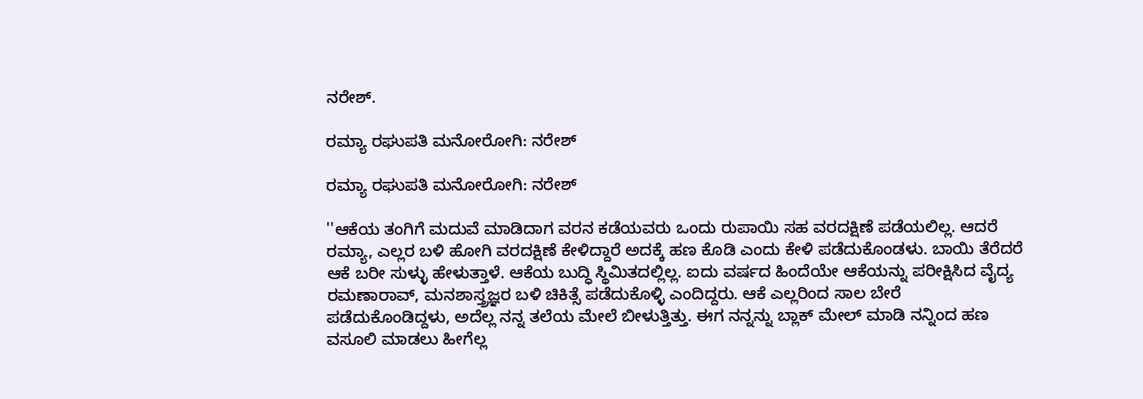ನರೇಶ್.

ರಮ್ಯಾ ರಘುಪತಿ ಮನೋರೋಗಿ: ನರೇಶ್

ರಮ್ಯಾ ರಘುಪತಿ ಮನೋರೋಗಿ: ನರೇಶ್

''ಆಕೆಯ ತಂಗಿಗೆ ಮದುವೆ ಮಾಡಿದಾಗ ವರನ ಕಡೆಯವರು ಒಂದು ರುಪಾಯಿ ಸಹ ವರದಕ್ಷಿಣೆ ಪಡೆಯಲಿಲ್ಲ. ಆದರೆ ರಮ್ಯಾ, ಎಲ್ಲರ ಬಳಿ ಹೋಗಿ ವರದಕ್ಷಿಣೆ ಕೇಳಿದ್ದಾರೆ ಅದಕ್ಕೆ ಹಣ ಕೊಡಿ ಎಂದು ಕೇಳಿ ಪಡೆದುಕೊಂಡಳು. ಬಾಯಿ ತೆರೆದರೆ ಆಕೆ ಬರೀ ಸುಳ್ಳು ಹೇಳುತ್ತಾಳೆ. ಆಕೆಯ ಬುದ್ಧಿ ಸ್ಥಿಮಿತದಲ್ಲಿಲ್ಲ. ಐದು ವರ್ಷದ ಹಿಂದೆಯೇ ಆಕೆಯನ್ನು ಪರೀಕ್ಷಿಸಿದ ವೈದ್ಯ ರಮಣಾರಾವ್, ಮನಶಾಸ್ತ್ರಜ್ಞರ ಬಳಿ ಚಿಕಿತ್ಸೆ ಪಡೆದುಕೊಳ್ಳಿ ಎಂದಿದ್ದರು. ಆಕೆ ಎಲ್ಲರಿಂದ ಸಾಲ ಬೇರೆ ಪಡೆದುಕೊಂಡಿದ್ದಳು, ಅದೆಲ್ಲ ನನ್ನ ತಲೆಯ ಮೇಲೆ ಬೀಳುತ್ತಿತ್ತು. ಈಗ ನನ್ನನ್ನು ಬ್ಲಾಕ್‌ ಮೇಲ್ ಮಾಡಿ ನನ್ನಿಂದ ಹಣ ವಸೂಲಿ ಮಾಡಲು ಹೀಗೆಲ್ಲ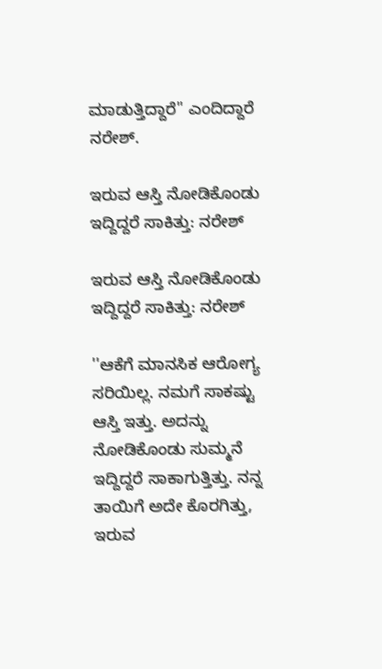ಮಾಡುತ್ತಿದ್ದಾರೆ'' ಎಂದಿದ್ದಾರೆ ನರೇಶ್.

ಇರುವ ಆಸ್ತಿ ನೋಡಿಕೊಂಡು ಇದ್ದಿದ್ದರೆ ಸಾಕಿತ್ತು: ನರೇಶ್

ಇರುವ ಆಸ್ತಿ ನೋಡಿಕೊಂಡು ಇದ್ದಿದ್ದರೆ ಸಾಕಿತ್ತು: ನರೇಶ್

''ಆಕೆಗೆ ಮಾನಸಿಕ ಆರೋಗ್ಯ ಸರಿಯಿಲ್ಲ. ನಮಗೆ ಸಾಕಷ್ಟು ಆಸ್ತಿ ಇತ್ತು. ಅದನ್ನು ನೋಡಿಕೊಂಡು ಸುಮ್ಮನೆ ಇದ್ದಿದ್ದರೆ ಸಾಕಾಗುತ್ತಿತ್ತು. ನನ್ನ ತಾಯಿಗೆ ಅದೇ ಕೊರಗಿತ್ತು, ಇರುವ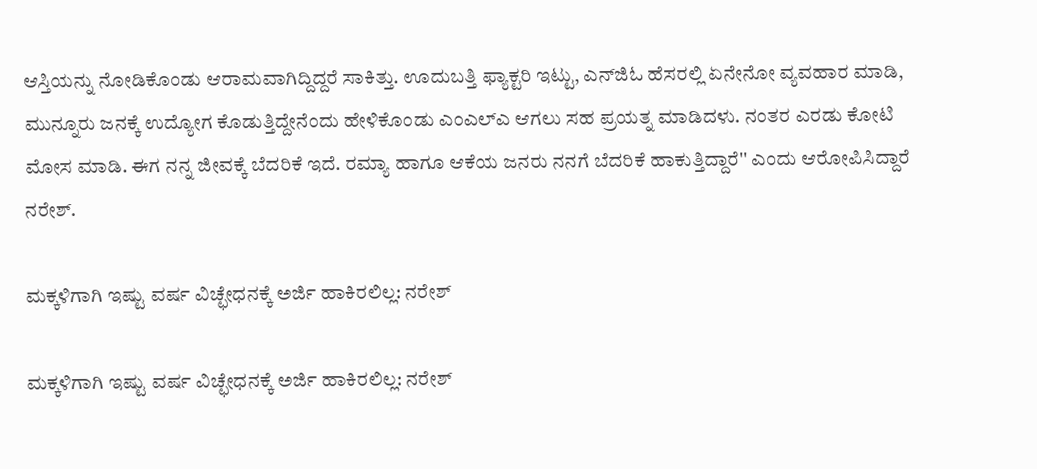ಆಸ್ತಿಯನ್ನು ನೋಡಿಕೊಂಡು ಆರಾಮವಾಗಿದ್ದಿದ್ದರೆ ಸಾಕಿತ್ತು. ಊದುಬತ್ತಿ ಫ್ಯಾಕ್ಟರಿ ಇಟ್ಟು, ಎನ್‌ಜಿಓ ಹೆಸರಲ್ಲಿ ಏನೇನೋ ವ್ಯವಹಾರ ಮಾಡಿ, ಮುನ್ನೂರು ಜನಕ್ಕೆ ಉದ್ಯೋಗ ಕೊಡುತ್ತಿದ್ದೇನೆಂದು ಹೇಳಿಕೊಂಡು ಎಂಎಲ್‌ಎ ಆಗಲು ಸಹ ಪ್ರಯತ್ನ ಮಾಡಿದಳು. ನಂತರ ಎರಡು ಕೋಟಿ ಮೋಸ ಮಾಡಿ. ಈಗ ನನ್ನ ಜೀವಕ್ಕೆ ಬೆದರಿಕೆ ಇದೆ. ರಮ್ಯಾ ಹಾಗೂ ಆಕೆಯ ಜನರು ನನಗೆ ಬೆದರಿಕೆ ಹಾಕುತ್ತಿದ್ದಾರೆ'' ಎಂದು ಆರೋಪಿಸಿದ್ದಾರೆ ನರೇಶ್.

ಮಕ್ಕಳಿಗಾಗಿ ಇಷ್ಟು ವರ್ಷ ವಿಚ್ಛೇಧನಕ್ಕೆ ಅರ್ಜಿ ಹಾಕಿರಲಿಲ್ಲ: ನರೇಶ್

ಮಕ್ಕಳಿಗಾಗಿ ಇಷ್ಟು ವರ್ಷ ವಿಚ್ಛೇಧನಕ್ಕೆ ಅರ್ಜಿ ಹಾಕಿರಲಿಲ್ಲ: ನರೇಶ್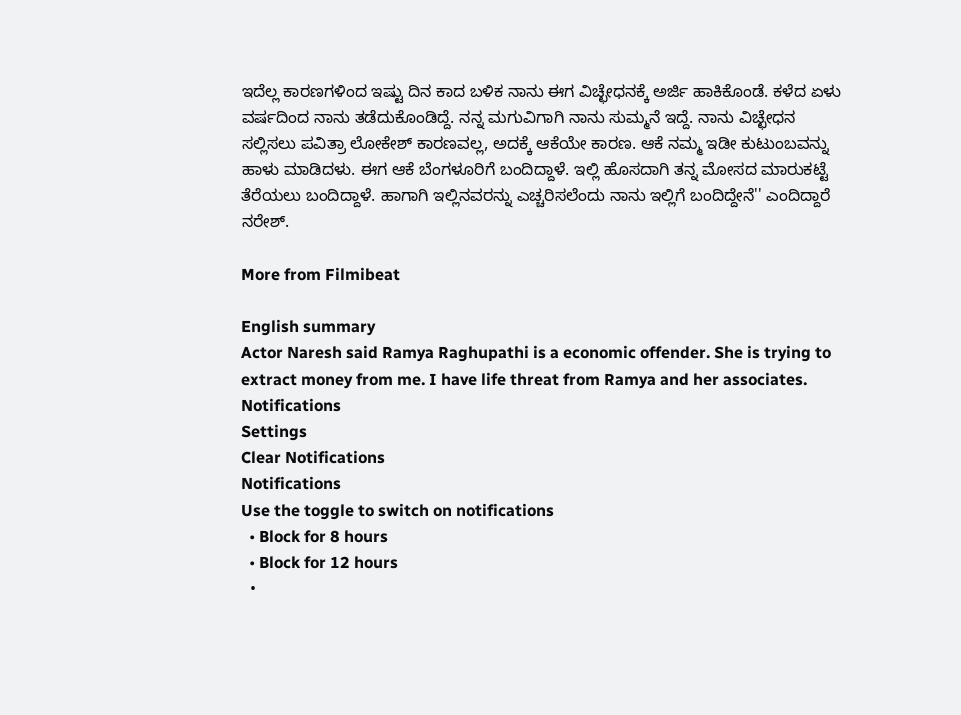ಇದೆಲ್ಲ ಕಾರಣಗಳಿಂದ ಇಷ್ಟು ದಿನ ಕಾದ ಬಳಿಕ ನಾನು ಈಗ ವಿಚ್ಛೇಧನಕ್ಕೆ ಅರ್ಜಿ ಹಾಕಿಕೊಂಡೆ. ಕಳೆದ ಏಳು ವರ್ಷದಿಂದ ನಾನು ತಡೆದುಕೊಂಡಿದ್ದೆ. ನನ್ನ ಮಗುವಿಗಾಗಿ ನಾನು ಸುಮ್ಮನೆ ಇದ್ದೆ. ನಾನು ವಿಚ್ಛೇಧನ ಸಲ್ಲಿಸಲು ಪವಿತ್ರಾ ಲೋಕೇಶ್ ಕಾರಣವಲ್ಲ, ಅದಕ್ಕೆ ಆಕೆಯೇ ಕಾರಣ. ಆಕೆ ನಮ್ಮ ಇಡೀ ಕುಟುಂಬವನ್ನು ಹಾಳು ಮಾಡಿದಳು. ಈಗ ಆಕೆ ಬೆಂಗಳೂರಿಗೆ ಬಂದಿದ್ದಾಳೆ. ಇಲ್ಲಿ ಹೊಸದಾಗಿ ತನ್ನ ಮೋಸದ ಮಾರುಕಟ್ಟೆ ತೆರೆಯಲು ಬಂದಿದ್ದಾಳೆ. ಹಾಗಾಗಿ ಇಲ್ಲಿನವರನ್ನು ಎಚ್ಚರಿಸಲೆಂದು ನಾನು ಇಲ್ಲಿಗೆ ಬಂದಿದ್ದೇನೆ'' ಎಂದಿದ್ದಾರೆ ನರೇಶ್.

More from Filmibeat

English summary
Actor Naresh said Ramya Raghupathi is a economic offender. She is trying to extract money from me. I have life threat from Ramya and her associates.
Notifications
Settings
Clear Notifications
Notifications
Use the toggle to switch on notifications
  • Block for 8 hours
  • Block for 12 hours
  •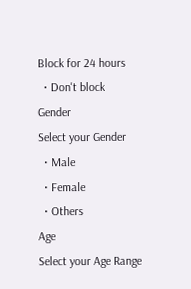Block for 24 hours
  • Don't block
Gender
Select your Gender
  • Male
  • Female
  • Others
Age
Select your Age Range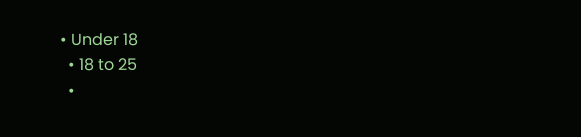• Under 18
  • 18 to 25
  •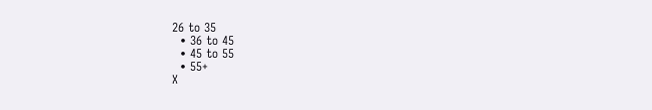26 to 35
  • 36 to 45
  • 45 to 55
  • 55+
X